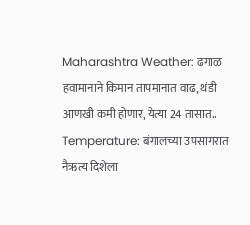Maharashtra Weather: ढगाळ हवामानाने किमान तापमानात वाढ, थंडी आणखी कमी होणार, येत्या 24 तासात..
Temperature: बंगालच्या उपसागरात नैऋत्य दिशेला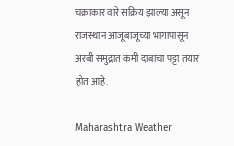चक्राकार वारे सक्रिय झाल्या असून राजस्थान आजूबाजूच्या भागापासून अरबी समुद्रात कमी दाबाचा पट्टा तयार होत आहे.

Maharashtra Weather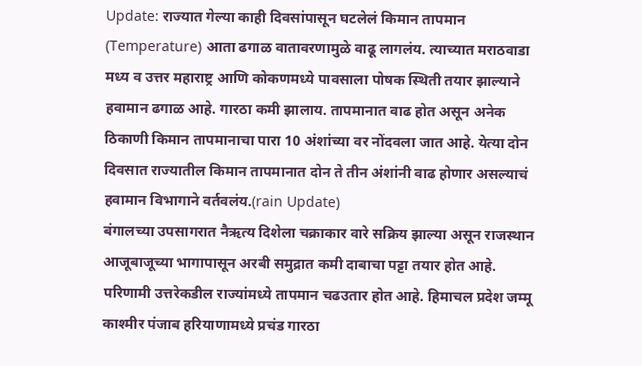Update: राज्यात गेल्या काही दिवसांपासून घटलेलं किमान तापमान (Temperature) आता ढगाळ वातावरणामुळे वाढू लागलंय. त्याच्यात मराठवाडा मध्य व उत्तर महाराष्ट्र आणि कोकणमध्ये पावसाला पोषक स्थिती तयार झाल्याने हवामान ढगाळ आहे. गारठा कमी झालाय. तापमानात वाढ होत असून अनेक ठिकाणी किमान तापमानाचा पारा 10 अंशांच्या वर नोंदवला जात आहे. येत्या दोन दिवसात राज्यातील किमान तापमानात दोन ते तीन अंशांनी वाढ होणार असल्याचं हवामान विभागाने वर्तवलंय.(rain Update)
बंगालच्या उपसागरात नैऋत्य दिशेला चक्राकार वारे सक्रिय झाल्या असून राजस्थान आजूबाजूच्या भागापासून अरबी समुद्रात कमी दाबाचा पट्टा तयार होत आहे. परिणामी उत्तरेकडील राज्यांमध्ये तापमान चढउतार होत आहे. हिमाचल प्रदेश जम्मू काश्मीर पंजाब हरियाणामध्ये प्रचंड गारठा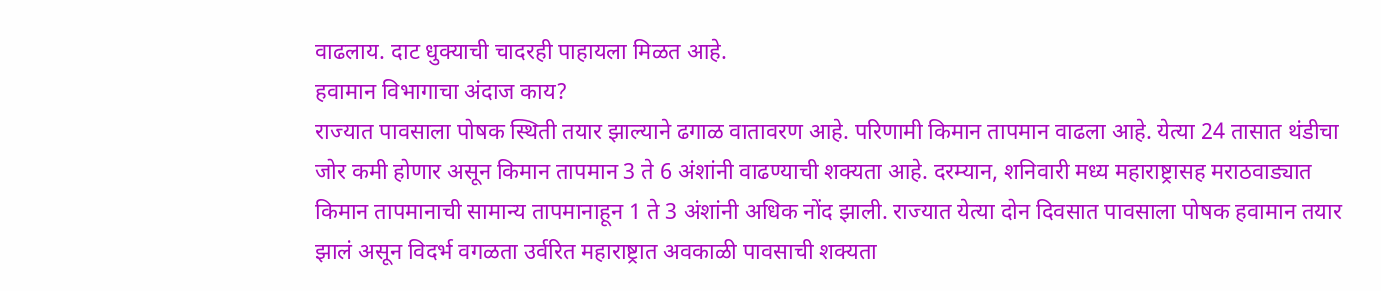वाढलाय. दाट धुक्याची चादरही पाहायला मिळत आहे.
हवामान विभागाचा अंदाज काय?
राज्यात पावसाला पोषक स्थिती तयार झाल्याने ढगाळ वातावरण आहे. परिणामी किमान तापमान वाढला आहे. येत्या 24 तासात थंडीचा जोर कमी होणार असून किमान तापमान 3 ते 6 अंशांनी वाढण्याची शक्यता आहे. दरम्यान, शनिवारी मध्य महाराष्ट्रासह मराठवाड्यात किमान तापमानाची सामान्य तापमानाहून 1 ते 3 अंशांनी अधिक नोंद झाली. राज्यात येत्या दोन दिवसात पावसाला पोषक हवामान तयार झालं असून विदर्भ वगळता उर्वरित महाराष्ट्रात अवकाळी पावसाची शक्यता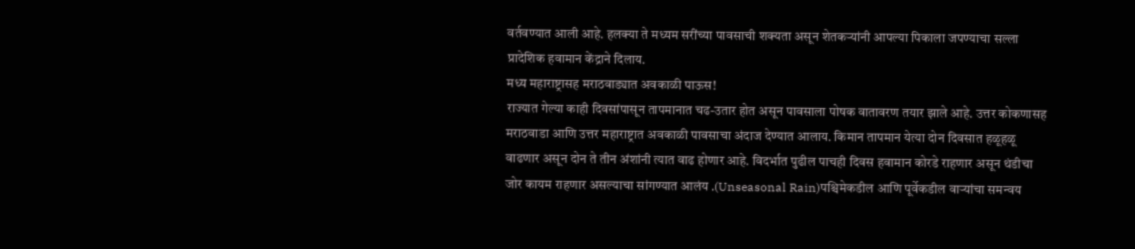वर्तवण्यात आली आहे. हलक्या ते मध्यम सरींच्या पावसाची शक्यता असून शेतकऱ्यांनी आपल्या पिकाला जपण्याचा सल्ला प्रादेशिक हवामान केंद्राने दिलाय.
मध्य महाराष्ट्रासह मराठवाड्यात अवकाळी पाऊस!
राज्यात गेल्या काही दिवसांपासून तापमानात चढ-उतार होत असून पावसाला पोषक वातावरण तयार झाले आहे. उत्तर कोकणासह मराठवाडा आणि उत्तर महाराष्ट्रात अवकाळी पावसाचा अंदाज देण्यात आलाय. किमान तापमान येत्या दोन दिवसात हळूहळू वाढणार असून दोन ते तीन अंशांनी त्यात वाढ होणार आहे. विदर्भात पुढील पाचही दिवस हवामान कोरडे राहणार असून थंडीचा जोर कायम राहणार असल्याचा सांगण्यात आलंय .(Unseasonal Rain)पश्चिमेकडील आणि पूर्वेकडील वाऱ्यांचा समन्वय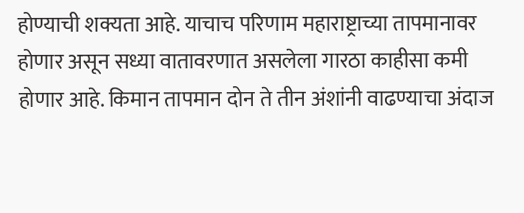होण्याची शक्यता आहे. याचाच परिणाम महाराष्ट्राच्या तापमानावर होणार असून सध्या वातावरणात असलेला गारठा काहीसा कमी होणार आहे. किमान तापमान दोन ते तीन अंशांनी वाढण्याचा अंदाज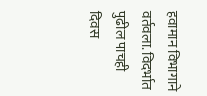हवामान विभागाने वर्तवला. विदर्भात पुढील पाचही दिवस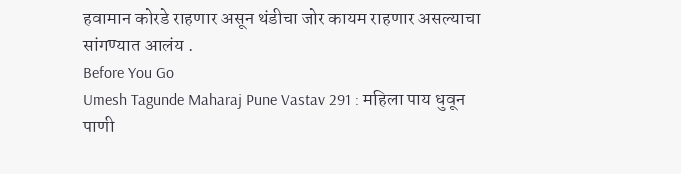हवामान कोरडे राहणार असून थंडीचा जोर कायम राहणार असल्याचा सांगण्यात आलंय .
Before You Go
Umesh Tagunde Maharaj Pune Vastav 291 : महिला पाय धुवून पाणी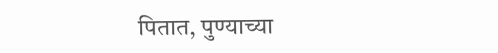पितात, पुण्याच्या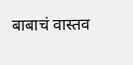बाबाचं वास्तव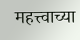महत्त्वाच्या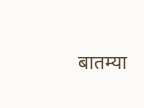बातम्या